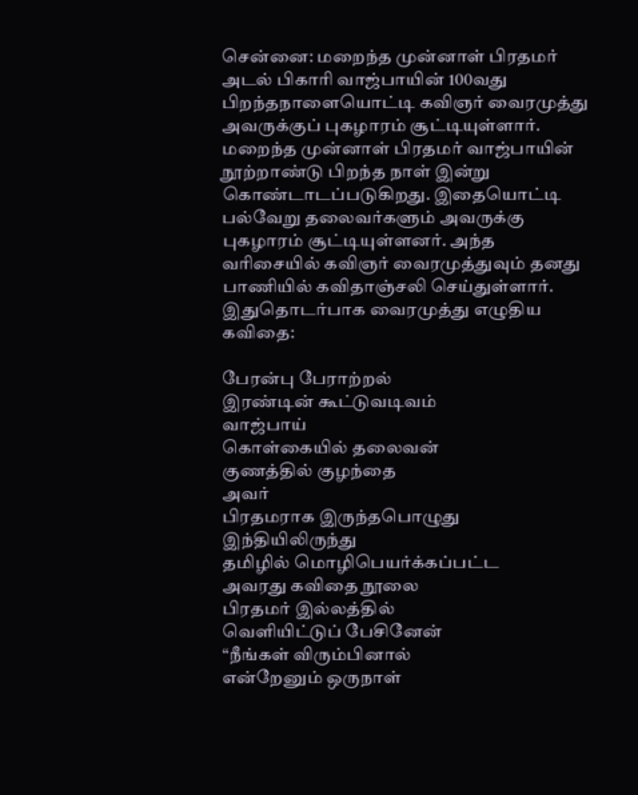சென்னை: மறைந்த முன்னாள் பிரதமர் அடல் பிகாரி வாஜ்பாயின் 100வது பிறந்தநாளையொட்டி கவிஞர் வைரமுத்து அவருக்குப் புகழாரம் சூட்டியுள்ளார்.
மறைந்த முன்னாள் பிரதமர் வாஜ்பாயின் நூற்றாண்டு பிறந்த நாள் இன்று கொண்டாடப்படுகிறது. இதையொட்டி பல்வேறு தலைவர்களும் அவருக்கு புகழாரம் சூட்டியுள்ளனர். அந்த வரிசையில் கவிஞர் வைரமுத்துவும் தனது பாணியில் கவிதாஞ்சலி செய்துள்ளார்.
இதுதொடர்பாக வைரமுத்து எழுதிய கவிதை:

பேரன்பு பேராற்றல்
இரண்டின் கூட்டுவடிவம்
வாஜ்பாய்
கொள்கையில் தலைவன்
குணத்தில் குழந்தை
அவர்
பிரதமராக இருந்தபொழுது
இந்தியிலிருந்து
தமிழில் மொழிபெயர்க்கப்பட்ட
அவரது கவிதை நூலை
பிரதமர் இல்லத்தில்
வெளியிட்டுப் பேசினேன்
“நீங்கள் விரும்பினால்
என்றேனும் ஒருநாள்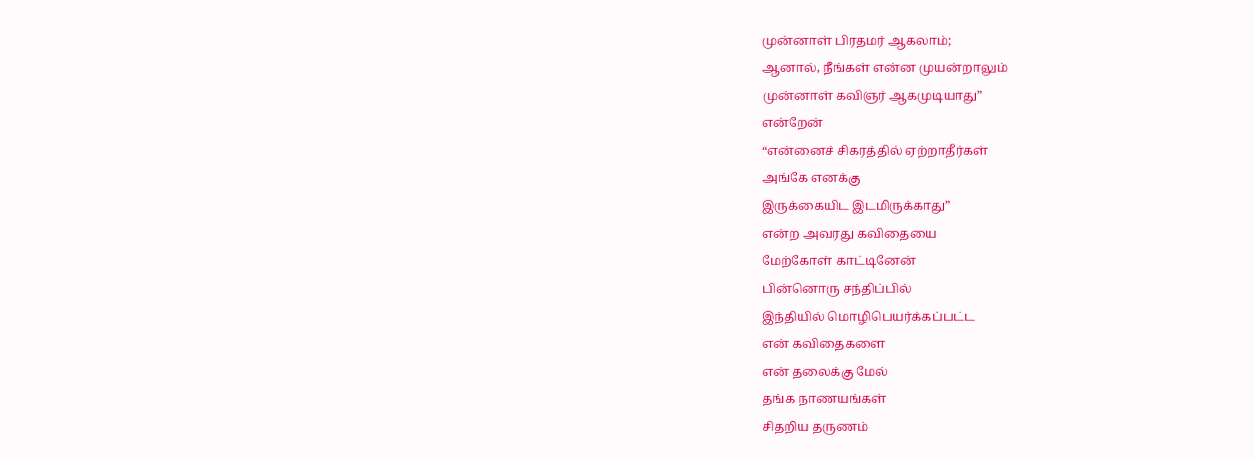முன்னாள் பிரதமர் ஆகலாம்;
ஆனால், நீங்கள் என்ன முயன்றாலும்
முன்னாள் கவிஞர் ஆகமுடியாது”
என்றேன்
“என்னைச் சிகரத்தில் ஏற்றாதீர்கள்
அங்கே எனக்கு
இருக்கையிட இடமிருக்காது”
என்ற அவரது கவிதையை
மேற்கோள் காட்டினேன்
பின்னொரு சந்திப்பில்
இந்தியில் மொழிபெயர்க்கப்பட்ட
என் கவிதைகளை
என் தலைக்கு மேல்
தங்க நாணயங்கள்
சிதறிய தருணம்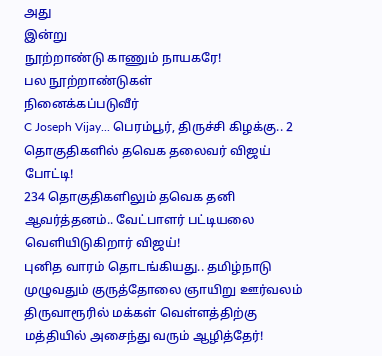அது
இன்று
நூற்றாண்டு காணும் நாயகரே!
பல நூற்றாண்டுகள்
நினைக்கப்படுவீர்
C Joseph Vijay... பெரம்பூர், திருச்சி கிழக்கு.. 2 தொகுதிகளில் தவெக தலைவர் விஜய் போட்டி!
234 தொகுதிகளிலும் தவெக தனி ஆவர்த்தனம்.. வேட்பாளர் பட்டியலை வெளியிடுகிறார் விஜய்!
புனித வாரம் தொடங்கியது.. தமிழ்நாடு முழுவதும் குருத்தோலை ஞாயிறு ஊர்வலம்
திருவாரூரில் மக்கள் வெள்ளத்திற்கு மத்தியில் அசைந்து வரும் ஆழித்தேர்!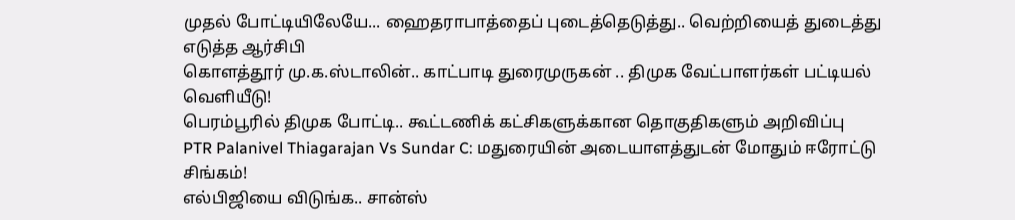முதல் போட்டியிலேயே... ஹைதராபாத்தைப் புடைத்தெடுத்து.. வெற்றியைத் துடைத்து எடுத்த ஆர்சிபி
கொளத்தூர் மு.க.ஸ்டாலின்.. காட்பாடி துரைமுருகன் .. திமுக வேட்பாளர்கள் பட்டியல் வெளியீடு!
பெரம்பூரில் திமுக போட்டி.. கூட்டணிக் கட்சிகளுக்கான தொகுதிகளும் அறிவிப்பு
PTR Palanivel Thiagarajan Vs Sundar C: மதுரையின் அடையாளத்துடன் மோதும் ஈரோட்டு சிங்கம்!
எல்பிஜியை விடுங்க.. சான்ஸ்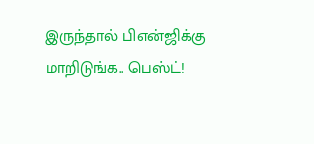இருந்தால் பிஎன்ஜிக்கு மாறிடுங்க.. பெஸ்ட்!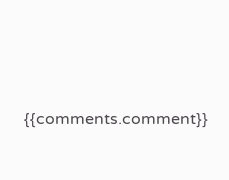{{comments.comment}}